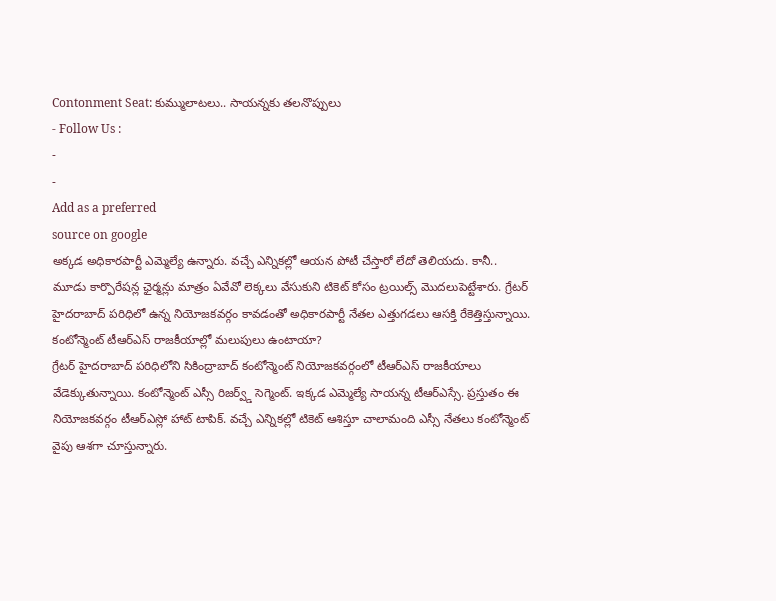Contonment Seat: కుమ్ములాటలు.. సాయన్నకు తలనొప్పులు
- Follow Us :
-
-
Add as a preferred
source on google
అక్కడ అధికారపార్టీ ఎమ్మెల్యే ఉన్నారు. వచ్చే ఎన్నికల్లో ఆయన పోటీ చేస్తారో లేదో తెలియదు. కానీ.. మూడు కార్పొరేషన్ల ఛైర్మన్లు మాత్రం ఏవేవో లెక్కలు వేసుకుని టికెట్ కోసం ట్రయిల్స్ మొదలుపెట్టేశారు. గ్రేటర్ హైదరాబాద్ పరిధిలో ఉన్న నియోజకవర్గం కావడంతో అధికారపార్టీ నేతల ఎత్తుగడలు ఆసక్తి రేకెత్తిస్తున్నాయి.
కంటోన్మెంట్ టీఆర్ఎస్ రాజకీయాల్లో మలుపులు ఉంటాయా?
గ్రేటర్ హైదరాబాద్ పరిధిలోని సికింద్రాబాద్ కంటోన్మెంట్ నియోజకవర్గంలో టీఆర్ఎస్ రాజకీయాలు వేడెక్కుతున్నాయి. కంటోన్మెంట్ ఎస్సీ రిజర్వ్డ్ సెగ్మెంట్. ఇక్కడ ఎమ్మెల్యే సాయన్న టీఆర్ఎస్సే. ప్రస్తుతం ఈ నియోజకవర్గం టీఆర్ఎస్లో హాట్ టాపిక్. వచ్చే ఎన్నికల్లో టికెట్ ఆశిస్తూ చాలామంది ఎస్సీ నేతలు కంటోన్మెంట్ వైపు ఆశగా చూస్తున్నారు.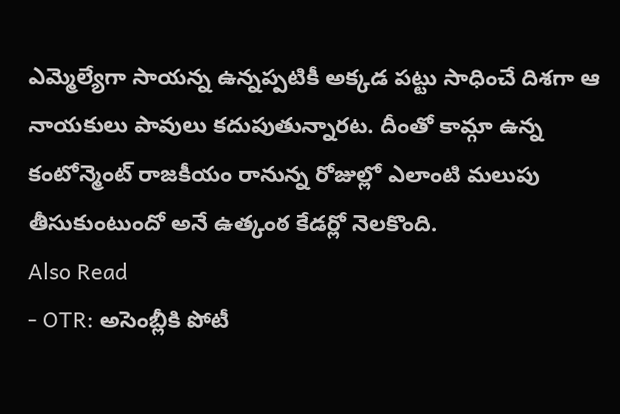ఎమ్మెల్యేగా సాయన్న ఉన్నప్పటికీ అక్కడ పట్టు సాధించే దిశగా ఆ నాయకులు పావులు కదుపుతున్నారట. దీంతో కామ్గా ఉన్న కంటోన్మెంట్ రాజకీయం రానున్న రోజుల్లో ఎలాంటి మలుపు తీసుకుంటుందో అనే ఉత్కంఠ కేడర్లో నెలకొంది.
Also Read
- OTR: అసెంబ్లీకి పోటీ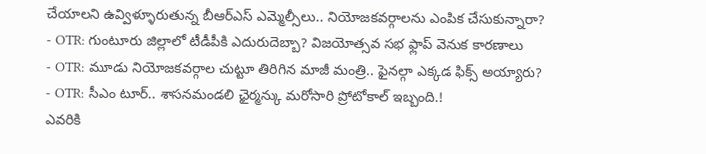చేయాలని ఉవ్విళ్ళూరుతున్న బీఆర్ఎస్ ఎమ్మెల్సీలు.. నియోజకవర్గాలను ఎంపిక చేసుకున్నారా?
- OTR: గుంటూరు జిల్లాలో టీడీపీకి ఎదురుదెబ్బా? విజయోత్సవ సభ ఫ్లాప్ వెనుక కారణాలు
- OTR: మూడు నియోజకవర్గాల చుట్టూ తిరిగిన మాజీ మంత్రి.. ఫైనల్గా ఎక్కడ ఫిక్స్ అయ్యారు?
- OTR: సీఎం టూర్.. శాసనమండలి ఛైర్మన్కు మరోసారి ప్రోటోకాల్ ఇబ్బంది.!
ఎవరికి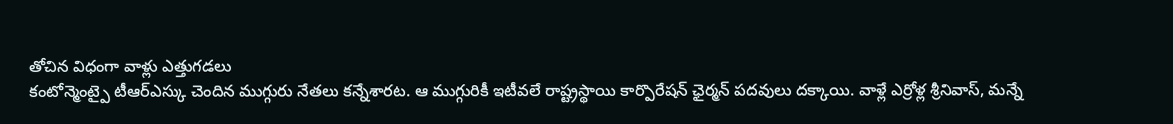తోచిన విధంగా వాళ్లు ఎత్తుగడలు
కంటోన్మెంట్పై టీఆర్ఎస్కు చెందిన ముగ్గురు నేతలు కన్నేశారట. ఆ ముగ్గురికీ ఇటీవలే రాష్ట్రస్థాయి కార్పొరేషన్ ఛైర్మన్ పదవులు దక్కాయి. వాళ్లే ఎర్రోళ్ల శ్రీనివాస్, మన్నే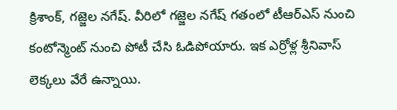క్రిశాంక్, గజ్జెల నగేష్. వీరిలో గజ్జెల నగేష్ గతంలో టీఆర్ఎస్ నుంచి కంటోన్మెంట్ నుంచి పోటీ చేసి ఓడిపోయారు. ఇక ఎర్రోళ్ల శ్రీనివాస్ లెక్కలు వేరే ఉన్నాయి.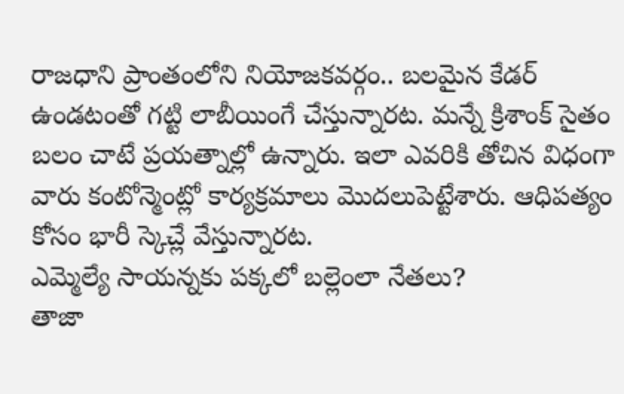రాజధాని ప్రాంతంలోని నియోజకవర్గం.. బలమైన కేడర్ ఉండటంతో గట్టి లాబీయింగే చేస్తున్నారట. మన్నే క్రిశాంక్ సైతం బలం చాటే ప్రయత్నాల్లో ఉన్నారు. ఇలా ఎవరికి తోచిన విధంగా వారు కంటోన్మెంట్లో కార్యక్రమాలు మొదలుపెట్టేశారు. ఆధిపత్యం కోసం భారీ స్కెచ్లే వేస్తున్నారట.
ఎమ్మెల్యే సాయన్నకు పక్కలో బల్లెంలా నేతలు?
తాజా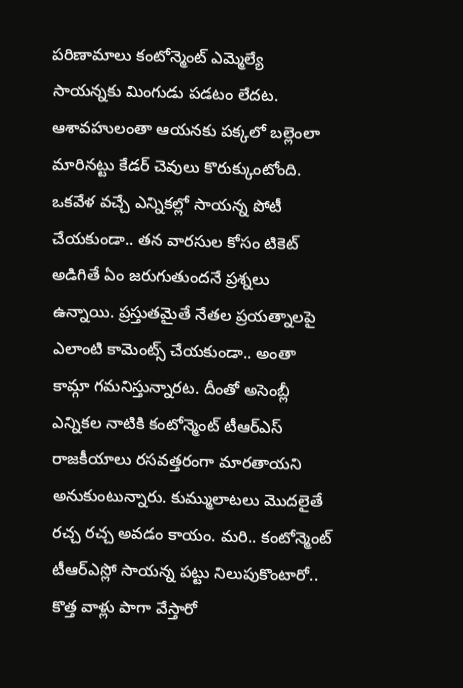పరిణామాలు కంటోన్మెంట్ ఎమ్మెల్యే సాయన్నకు మింగుడు పడటం లేదట. ఆశావహులంతా ఆయనకు పక్కలో బల్లెంలా మారినట్టు కేడర్ చెవులు కొరుక్కుంటోంది. ఒకవేళ వచ్చే ఎన్నికల్లో సాయన్న పోటీ చేయకుండా.. తన వారసుల కోసం టికెట్ అడిగితే ఏం జరుగుతుందనే ప్రశ్నలు ఉన్నాయి. ప్రస్తుతమైతే నేతల ప్రయత్నాలపై ఎలాంటి కామెంట్స్ చేయకుండా.. అంతా కామ్గా గమనిస్తున్నారట. దీంతో అసెంబ్లీ ఎన్నికల నాటికి కంటోన్మెంట్ టీఆర్ఎస్ రాజకీయాలు రసవత్తరంగా మారతాయని అనుకుంటున్నారు. కుమ్ములాటలు మొదలైతే రచ్చ రచ్చ అవడం కాయం. మరి.. కంటోన్మెంట్ టీఆర్ఎస్లో సాయన్న పట్టు నిలుపుకొంటారో.. కొత్త వాళ్లు పాగా వేస్తారో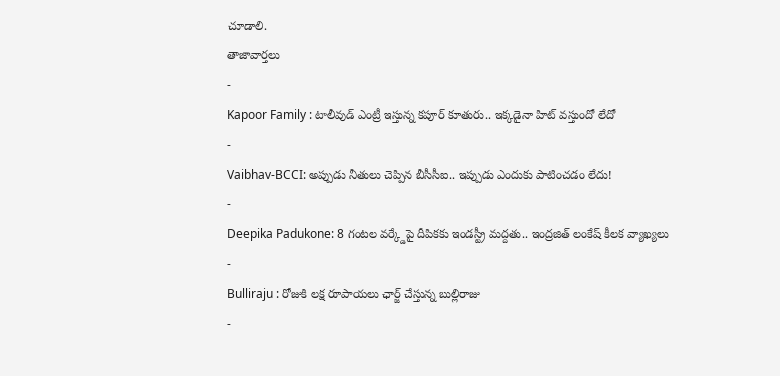చూడాలి.
తాజావార్తలు
-
Kapoor Family : టాలీవుడ్ ఎంట్రీ ఇస్తున్న కపూర్ కూతురు.. ఇక్కడైనా హిట్ వస్తుందో లేదో
-
Vaibhav-BCCI: అప్పుడు నీతులు చెప్పిన బీసీసీఐ.. ఇప్పుడు ఎందుకు పాటించడం లేదు!
-
Deepika Padukone: 8 గంటల వర్క్డేపై దీపికకు ఇండస్ట్రీ మద్దతు.. ఇంద్రజిత్ లంకేష్ కీలక వ్యాఖ్యలు
-
Bulliraju : రోజుకి లక్ష రూపాయలు ఛార్జ్ చేస్తున్న బుల్లిరాజు
-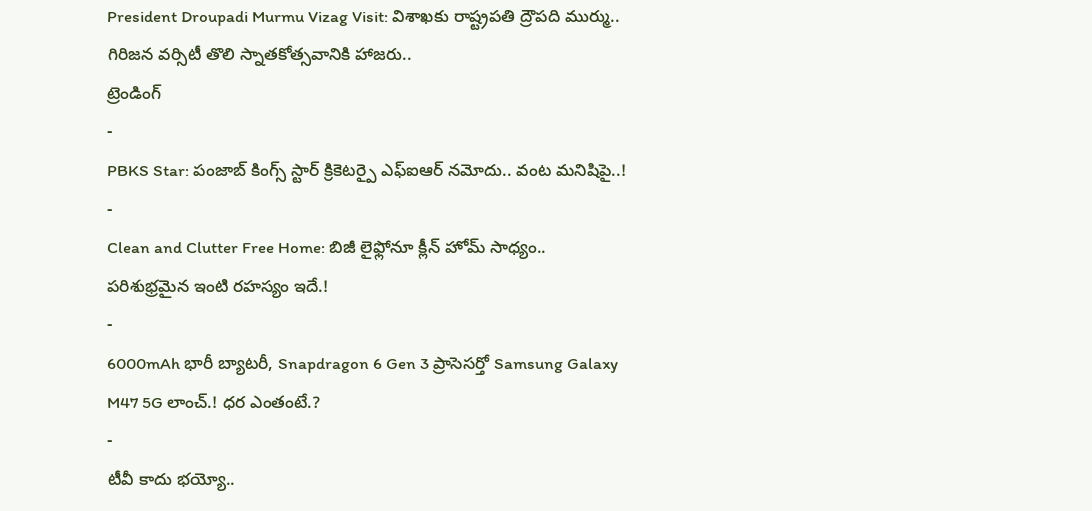President Droupadi Murmu Vizag Visit: విశాఖకు రాష్ట్రపతి ద్రౌపది ముర్ము.. గిరిజన వర్సిటీ తొలి స్నాతకోత్సవానికి హాజరు..
ట్రెండింగ్
-
PBKS Star: పంజాబ్ కింగ్స్ స్టార్ క్రికెటర్పై ఎఫ్ఐఆర్ నమోదు.. వంట మనిషిపై..!
-
Clean and Clutter Free Home: బిజీ లైఫ్లోనూ క్లీన్ హోమ్ సాధ్యం.. పరిశుభ్రమైన ఇంటి రహస్యం ఇదే.!
-
6000mAh భారీ బ్యాటరీ, Snapdragon 6 Gen 3 ప్రాసెసర్తో Samsung Galaxy M47 5G లాంచ్.! ధర ఎంతంటే.?
-
టీవీ కాదు భయ్యో..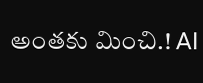అంతకు మించి.! AI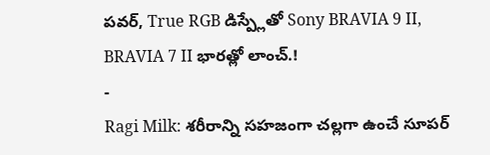పవర్, True RGB డిస్ప్లేతో Sony BRAVIA 9 II, BRAVIA 7 II భారత్లో లాంచ్.!
-
Ragi Milk: శరీరాన్ని సహజంగా చల్లగా ఉంచే సూపర్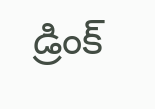డ్రింక్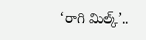‘రాగి మిల్క్’..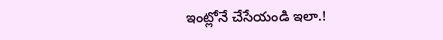ఇంట్లోనే చేసేయండి ఇలా.!